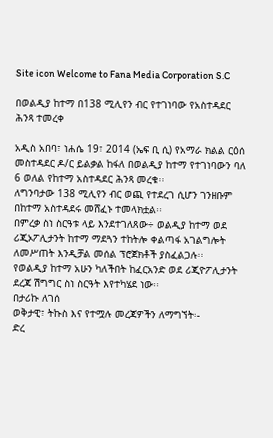Site icon Welcome to Fana Media Corporation S.C

በወልዲያ ከተማ በ138 ሚሊየን ብር የተገነባው የአስተዳደር ሕንጻ ተመረቀ

አዲስ አበባ፣ ነሐሴ 19፣ 2014 (ኤፍ ቢ ሲ) የአማራ ክልል ርዕሰ መስተዳደር ዶ/ር ይልቃል ከፋለ በወልዲያ ከተማ የተገነባውን ባለ 6 ወለል የከተማ አስተዳደር ሕንጻ መረቁ፡፡
ለግንባታው 138 ሚሊየን ብር ወጪ የተደረገ ሲሆን ገንዘቡም በከተማ አስተዳደሩ መሸፈኑ ተመላክቷል፡፡
በምረቃ ስነ ስርዓቱ ላይ እንደተገለጸው÷ ወልዲያ ከተማ ወደ ሪጂኦፖሊታንት ከተማ ማደጓን ተከትሎ ቀልጣፋ አገልግሎት ለመሥጠት እንዲቻል መሰል ፕሮጀክቶች ያስፈልጋሉ፡፡
የወልዲያ ከተማ አሁን ካለችበት ከፈርአንድ ወደ ሪጂዮፖሊታንት ደረጃ ሽግግር ስነ ስርዓት እየተካሄደ ነው፡፡
በታሪኩ ለገሰ
ወቅታዊ፣ ትኩስ እና የተሟሉ መረጃዎችን ለማግኘት፡-
ድረ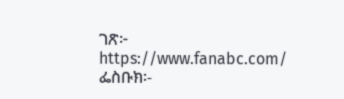ገጽ፦ https://www.fanabc.com/
ፌስቡክ፡-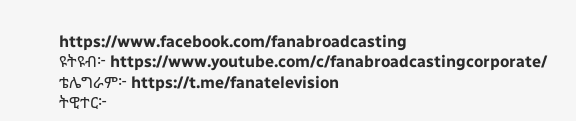https://www.facebook.com/fanabroadcasting
ዩትዩብ፦ https://www.youtube.com/c/fanabroadcastingcorporate/
ቴሌግራም፦ https://t.me/fanatelevision
ትዊተር፦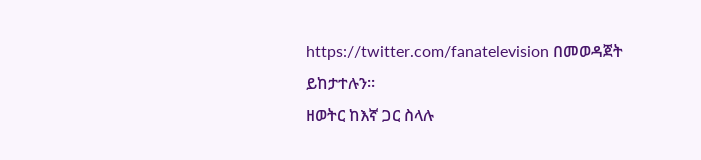https://twitter.com/fanatelevision በመወዳጀት ይከታተሉን፡፡
ዘወትር ከእኛ ጋር ስላሉ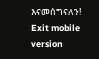እናመሰግናለን!
Exit mobile version